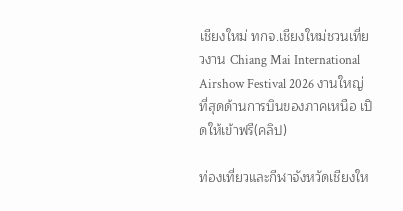เชียงใหม่ ทกจ.เชียงใหม่ชวนเที่ยวงาน Chiang Mai International Airshow Festival 2026 งานใหญ่ที่สุดด้านการบินของภาคเหนือ เปิดให้เข้าฟรี(คลิป)

ท่องเที่ยวและกีฬาจังหวัดเชียงให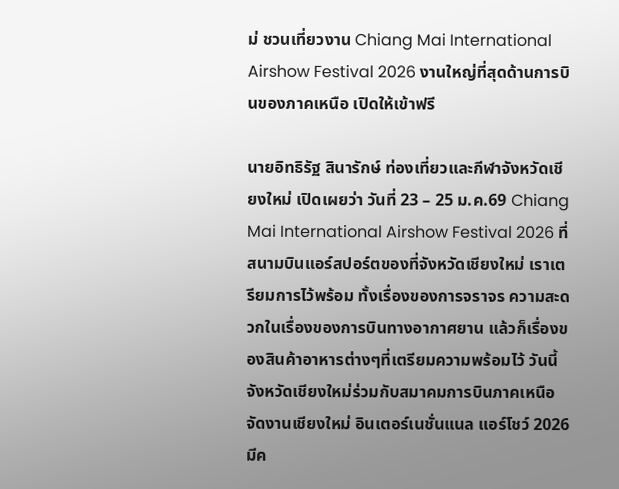ม่ ชวนเที่ยวงาน Chiang Mai International Airshow Festival 2026 งานใหญ่ที่สุดด้านการบินของภาคเหนือ เปิดให้เข้าฟรี

นายอิทธิรัฐ สินารักษ์ ท่องเที่ยวและกีฬาจังหวัดเชียงใหม่ เปิดเผยว่า วันที่ 23 – 25 ม.ค.69 Chiang Mai International Airshow Festival 2026 ที่สนามบินแอร์สปอร์ตของที่จังหวัดเชียงใหม่ เราเตรียมการไว้พร้อม ทั้งเรื่องของการจราจร ความสะดวกในเรื่องของการบินทางอากาศยาน แล้วก็เรื่องของสินค้าอาหารต่างๆที่เตรียมความพร้อมไว้ วันนี้จังหวัดเชียงใหม่ร่วมกับสมาคมการบินภาคเหนือ จัดงานเชียงใหม่ อินเตอร์เนชั่นแนล แอร์โชว์ 2026 มีค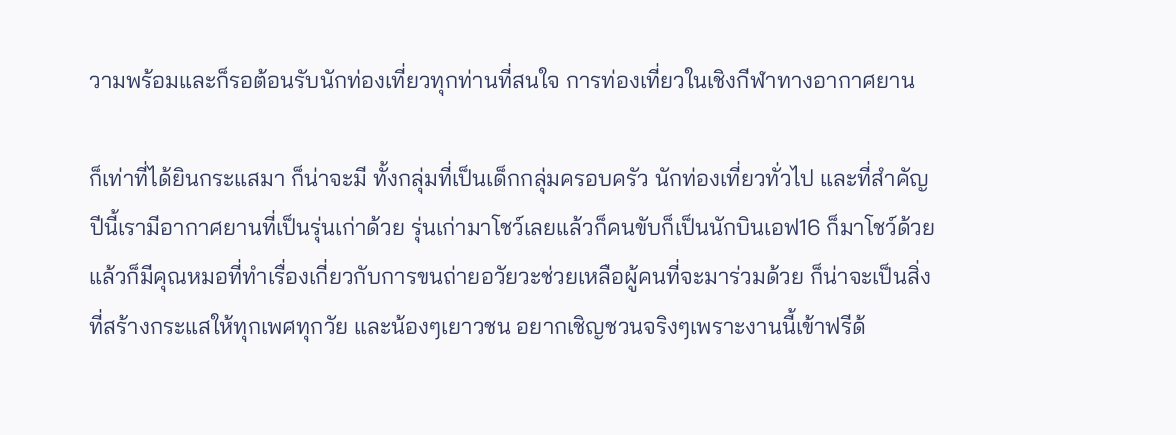วามพร้อมและก็รอต้อนรับนักท่องเที่ยวทุกท่านที่สนใจ การท่องเที่ยวในเชิงกีฬาทางอากาศยาน

ก็เท่าที่ได้ยินกระแสมา ก็น่าจะมี ทั้งกลุ่มที่เป็นเด็กกลุ่มครอบครัว นักท่องเที่ยวทั่วไป และที่สำคัญปีนี้เรามีอากาศยานที่เป็นรุ่นเก่าด้วย รุ่นเก่ามาโชว์เลยแล้วก็คนขับก็เป็นนักบินเอฟ16 ก็มาโชว์ด้วย แล้วก็มีคุณหมอที่ทำเรื่องเกี่ยวกับการขนถ่ายอวัยวะช่วยเหลือผู้คนที่จะมาร่วมด้วย ก็น่าจะเป็นสิ่งที่สร้างกระแสให้ทุกเพศทุกวัย และน้องๆเยาวชน อยากเชิญชวนจริงๆเพราะงานนี้เข้าฟรีด้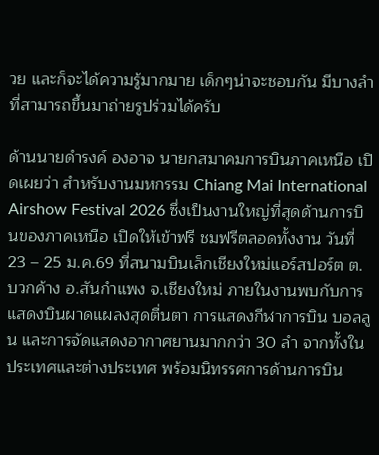วย และก็จะได้ความรู้มากมาย เด็กๆน่าจะชอบกัน มีบางลำที่สามารถขึ้นมาถ่ายรูปร่วมได้ครับ

ด้านนายดำรงค์ องอาจ นายกสมาคมการบินภาคเหนือ เปิดเผยว่า สำหรับงานมหกรรม Chiang Mai International Airshow Festival 2026 ซึ่งเป็นงานใหญ่ที่สุดด้านการบินของภาคเหนือ เปิดให้เข้าฟรี ชมฟรีตลอดทั้งงาน วันที่ 23 – 25 ม.ค.69 ที่สนามบินเล็กเชียงใหม่แอร์สปอร์ต ต.บวกค้าง อ.สันกำแพง จ.เชียงใหม่ ภายในงานพบกับการแสดงบินผาดแผลงสุดตื่นตา การแสดงกีฬาการบิน บอลลูน และการจัดแสดงอากาศยานมากกว่า 30 ลำ จากทั้งในประเทศและต่างประเทศ พร้อมนิทรรศการด้านการบิน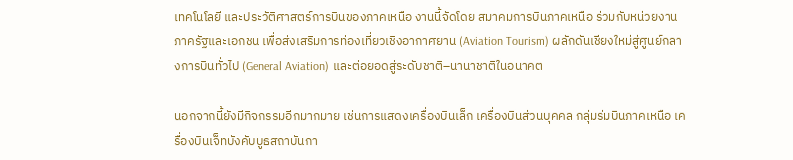เทคโนโลยี และประวัติศาสตร์การบินของภาคเหนือ งานนี้จัดโดย สมาคมการบินภาคเหนือ ร่วมกับหน่วยงานภาครัฐและเอกชน เพื่อส่งเสริมการท่องเที่ยวเชิงอากาศยาน (Aviation Tourism) ผลักดันเชียงใหม่สู่ศูนย์กลางการบินทั่วไป (General Aviation) และต่อยอดสู่ระดับชาติ–นานาชาติในอนาคต

นอกจากนี้ยังมีกิจกรรมอีกมากมาย เช่นการแสดงเครื่องบินเล็ก เครื่องบินส่วนบุคคล กลุ่มร่มบินภาคเหนือ เครื่องบินเจ็ทบังคับบูธสถาบันกา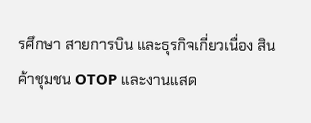รศึกษา สายการบิน และธุรกิจเกี่ยวเนื่อง สินค้าชุมชน OTOP และงานแสด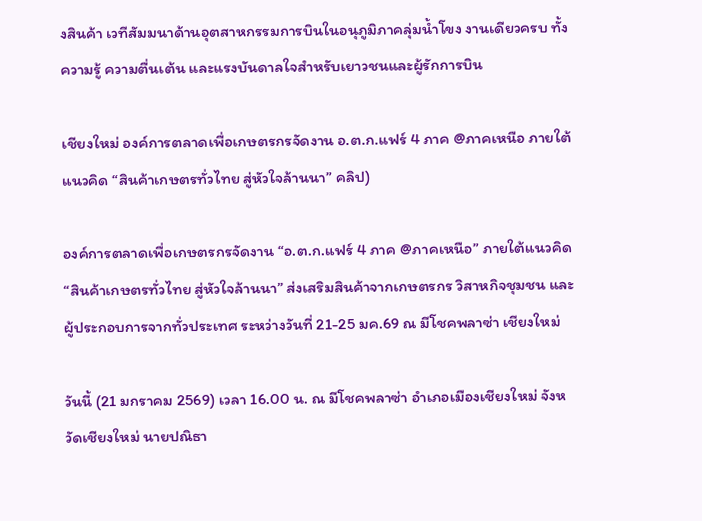งสินค้า เวทีสัมมนาด้านอุตสาหกรรมการบินในอนุภูมิภาคลุ่มน้ำโขง งานเดียวครบ ทั้งความรู้ ความตื่นเต้น และแรงบันดาลใจสำหรับเยาวชนและผู้รักการบิน

เชียงใหม่ องค์การตลาดเพื่อเกษตรกรจัดงาน อ.ต.ก.แฟร์ 4 ภาค @ภาคเหนือ ภายใต้แนวคิด “สินค้าเกษตรทั่วไทย สู่หัวใจล้านนา” คลิป)

องค์การตลาดเพื่อเกษตรกรจัดงาน “อ.ต.ก.แฟร์ 4 ภาค @ภาคเหนือ” ภายใต้แนวคิด “สินค้าเกษตรทั่วไทย สู่หัวใจล้านนา” ส่งเสริมสินค้าจากเกษตรกร วิสาหกิจชุมชน และผู้ประกอบการจากทั่วประเทศ ระหว่างวันที่ 21-25 มค.69 ณ มีโชคพลาซ่า เชียงใหม่

วันนี้ (21 มกราคม 2569) เวลา 16.00 น. ณ มีโชคพลาซ่า อำเภอเมืองเชียงใหม่ จังหวัดเชียงใหม่ นายปณิธา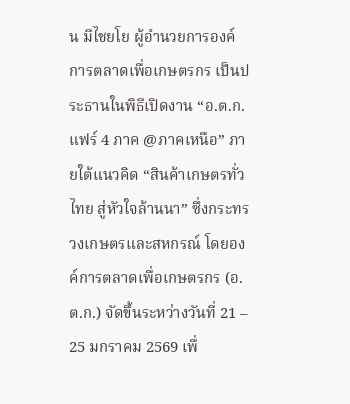น มีไชยโย ผู้อำนวยการองค์การตลาดเพื่อเกษตรกร เป็นประธานในพิธีเปิดงาน “อ.ต.ก.แฟร์ 4 ภาค @ภาคเหนือ” ภายใต้แนวคิด “สินค้าเกษตรทั่วไทย สู่หัวใจล้านนา” ซึ่งกระทรวงเกษตรและสหกรณ์ โดยองค์การตลาดเพื่อเกษตรกร (อ.ต.ก.) จัดขึ้นระหว่างวันที่ 21 – 25 มกราคม 2569 เพื่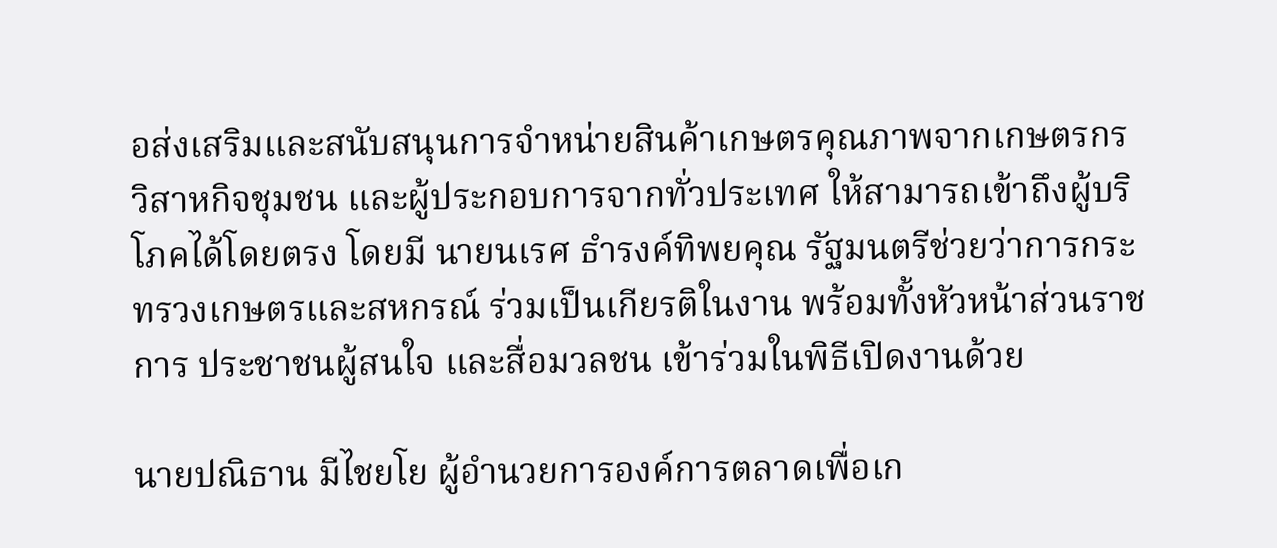อส่งเสริมและสนับสนุนการจำหน่ายสินค้าเกษตรคุณภาพจากเกษตรกร วิสาหกิจชุมชน และผู้ประกอบการจากทั่วประเทศ ให้สามารถเข้าถึงผู้บริโภคได้โดยตรง โดยมี นายนเรศ ธำรงค์ทิพยคุณ รัฐมนตรีช่วยว่าการกระทรวงเกษตรและสหกรณ์ ร่วมเป็นเกียรติในงาน พร้อมทั้งหัวหน้าส่วนราชการ ประชาชนผู้สนใจ และสื่อมวลชน เข้าร่วมในพิธีเปิดงานด้วย

นายปณิธาน มีไชยโย ผู้อำนวยการองค์การตลาดเพื่อเก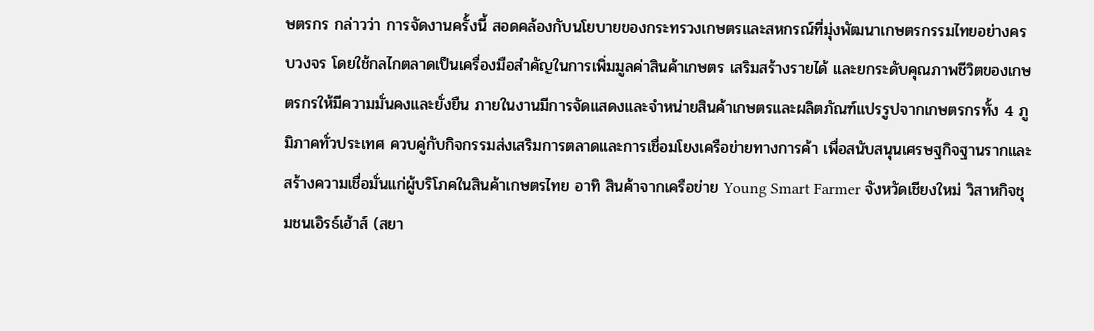ษตรกร กล่าวว่า การจัดงานครั้งนี้ สอดคล้องกับนโยบายของกระทรวงเกษตรและสหกรณ์ที่มุ่งพัฒนาเกษตรกรรมไทยอย่างครบวงจร โดยใช้กลไกตลาดเป็นเครื่องมือสำคัญในการเพิ่มมูลค่าสินค้าเกษตร เสริมสร้างรายได้ และยกระดับคุณภาพชีวิตของเกษตรกรให้มีความมั่นคงและยั่งยืน ภายในงานมีการจัดแสดงและจำหน่ายสินค้าเกษตรและผลิตภัณฑ์แปรรูปจากเกษตรกรทั้ง 4 ภูมิภาคทั่วประเทศ ควบคู่กับกิจกรรมส่งเสริมการตลาดและการเชื่อมโยงเครือข่ายทางการค้า เพื่อสนับสนุนเศรษฐกิจฐานรากและสร้างความเชื่อมั่นแก่ผู้บริโภคในสินค้าเกษตรไทย อาทิ สินค้าจากเครือข่าย Young Smart Farmer จังหวัดเชียงใหม่ วิสาหกิจชุมชนเอิรธ์เฮ้าส์ (สยา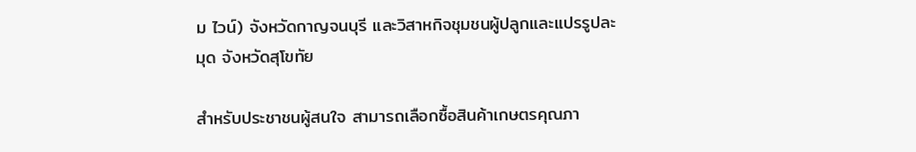ม ไวน์) จังหวัดกาญจนบุรี และวิสาหกิจชุมชนผู้ปลูกและแปรรูปละมุด จังหวัดสุโขทัย

สำหรับประชาชนผู้สนใจ สามารถเลือกซื้อสินค้าเกษตรคุณภา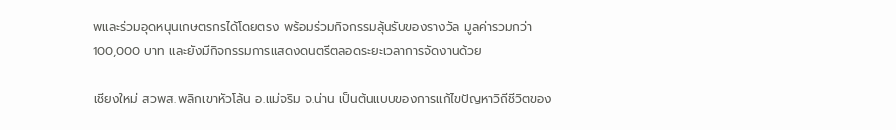พและร่วมอุดหนุนเกษตรกรได้โดยตรง พร้อมร่วมกิจกรรมลุ้นรับของรางวัล มูลค่ารวมกว่า 100,000 บาท และยังมีกิจกรรมการแสดงดนตรีตลอดระยะเวลาการจัดงานด้วย

เชียงใหม่ สวพส.พลิกเขาหัวโล้น อ.แม่จริม จ.น่าน เป็นต้นแบบของการแก้ไขปัญหาวิถีชีวิตของ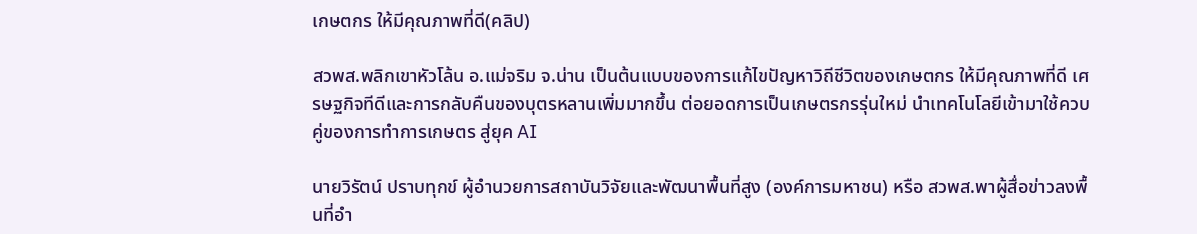เกษตกร ให้มีคุณภาพที่ดี(คลิป)

สวพส.พลิกเขาหัวโล้น อ.แม่จริม จ.น่าน เป็นต้นแบบของการแก้ไขปัญหาวิถีชีวิตของเกษตกร ให้มีคุณภาพที่ดี เศรษฐกิจทีดีและการกลับคืนของบุตรหลานเพิ่มมากขึ้น ต่อยอดการเป็นเกษตรกรรุ่นใหม่ นำเทคโนโลยีเข้ามาใช้ควบคู่ของการทำการเกษตร สู่ยุค AI

นายวิรัตน์ ปราบทุกข์ ผู้อำนวยการสถาบันวิจัยและพัฒนาพื้นที่สูง (องค์การมหาชน) หรือ สวพส.พาผู้สื่อข่าวลงพื้นที่อำ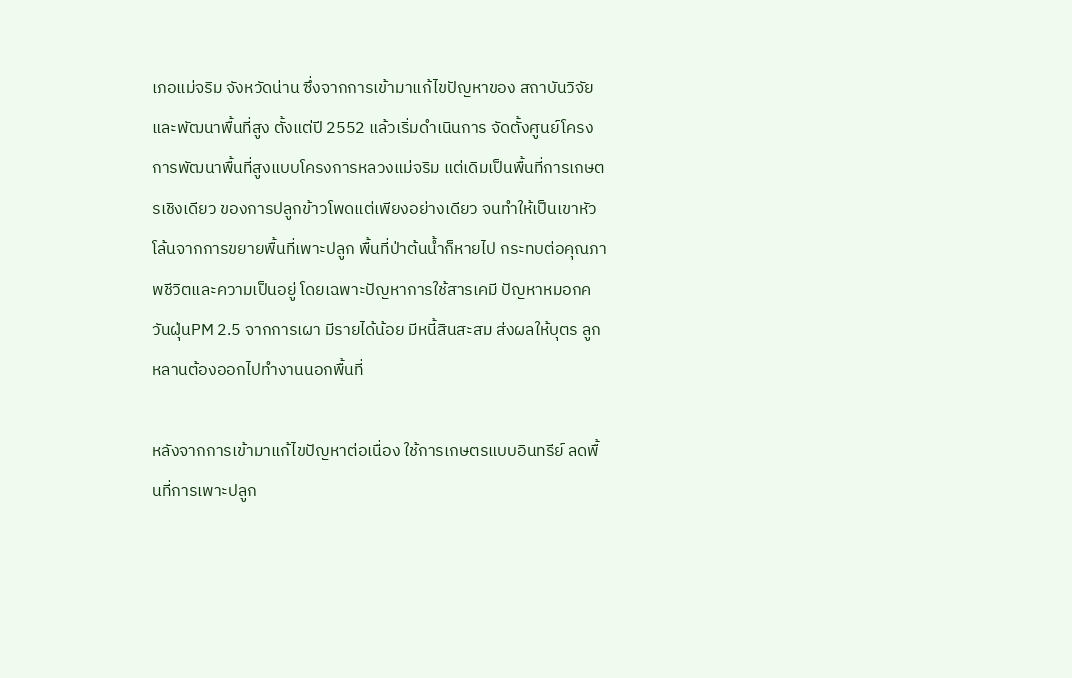เภอแม่จริม จังหวัดน่าน ซึ่งจากการเข้ามาแก้ไขปัญหาของ สถาบันวิจัยและพัฒนาพื้นที่สูง ตั้งแต่ปี 2552 แล้วเริ่มดำเนินการ จัดตั้งศูนย์โครงการพัฒนาพื้นที่สูงแบบโครงการหลวงแม่จริม แต่เดิมเป็นพื้นที่การเกษตรเชิงเดียว ของการปลูกข้าวโพดแต่เพียงอย่างเดียว จนทำให้เป็นเขาหัวโล้นจากการขยายพื้นที่เพาะปลูก พื้นที่ป่าต้นน้ำก็หายไป กระทบต่อคุณภาพชีวิตและความเป็นอยู่ โดยเฉพาะปัญหาการใช้สารเคมี ปัญหาหมอกควันฝุ่นPM 2.5 จากการเผา มีรายได้น้อย มีหนี้สินสะสม ส่งผลให้บุตร ลูกหลานต้องออกไปทำงานนอกพื้นที่

หลังจากการเข้ามาแก้ไขปัญหาต่อเนื่อง ใช้การเกษตรแบบอินทรีย์ ลดพื้นที่การเพาะปลูก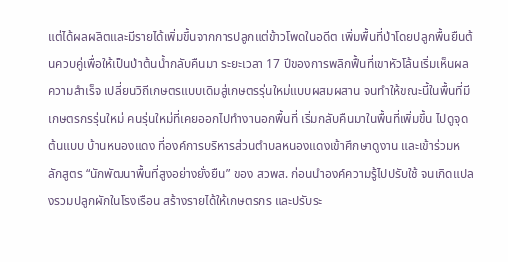แต่ได้ผลผลิตและมีรายได้เพิ่มขึ้นจากการปลูกแต่ข้าวโพดในอดีต เพิ่มพื้นที่ป่าโดยปลูกพื้นยืนต้นควบคู่เพื่อให้เป็นป่าต้นน้ำกลับคืนมา ระยะเวลา 17 ปีของการพลิกฟื้นที่เขาหัวโล้นเริ่มเห็นผลความสำเร็จ เปลี่ยนวิถีเกษตรแบบเดิมสู่เกษตรรุ่นใหม่แบบผสมผสาน จนทำให้ขณะนี้ในพื้นที่มีเกษตรกรรุ่นใหม่ คนรุ่นใหม่ที่เคยออกไปทำงานอกพื้นที่ เริ่มกลับคืนมาในพื้นที่เพิ่มขึ้น ไปดูจุดต้นแบบ บ้านหนองแดง ที่องค์การบริหารส่วนตำบลหนองแดงเข้าศึกษาดูงาน และเข้าร่วมหลักสูตร “นักพัฒนาพื้นที่สูงอย่างยั่งยืน” ของ สวพส. ก่อนนำองค์ความรู้ไปปรับใช้ จนเกิดแปลงรวมปลูกผักในโรงเรือน สร้างรายได้ให้เกษตรกร และปรับระ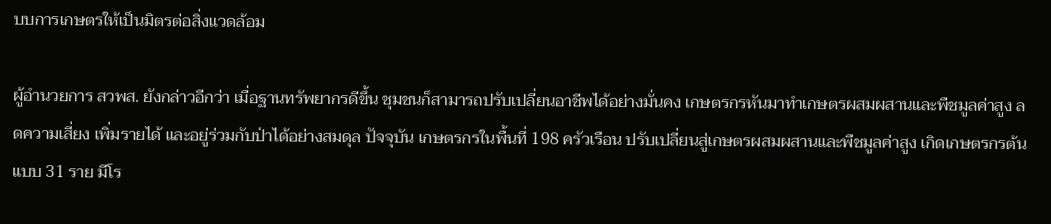บบการเกษตรให้เป็นมิตรต่อสิ่งแวดล้อม

ผู้อำนวยการ สวพส. ยังกล่าวอีกว่า เมื่อฐานทรัพยากรดีขึ้น ชุมชนก็สามารถปรับเปลี่ยนอาชีพได้อย่างมั่นคง เกษตรกรหันมาทำเกษตรผสมผสานและพืชมูลค่าสูง ลดความเสี่ยง เพิ่มรายได้ และอยู่ร่วมกับป่าได้อย่างสมดุล ปัจจุบัน เกษตรกรในพื้นที่ 198 ครัวเรือน ปรับเปลี่ยนสู่เกษตรผสมผสานและพืชมูลค่าสูง เกิดเกษตรกรต้นแบบ 31 ราย มีโร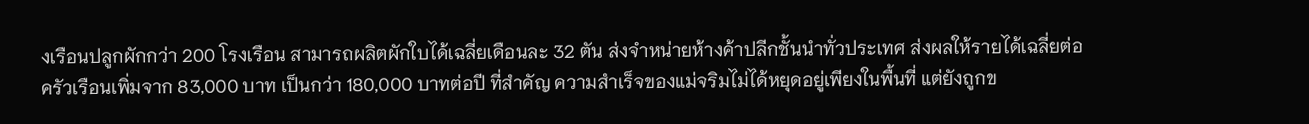งเรือนปลูกผักกว่า 200 โรงเรือน สามารถผลิตผักใบได้เฉลี่ยเดือนละ 32 ตัน ส่งจำหน่ายห้างค้าปลีกชั้นนำทั่วประเทศ ส่งผลให้รายได้เฉลี่ยต่อครัวเรือนเพิ่มจาก 83,000 บาท เป็นกว่า 180,000 บาทต่อปี ที่สำคัญ ความสำเร็จของแม่จริมไม่ได้หยุดอยู่เพียงในพื้นที่ แต่ยังถูกข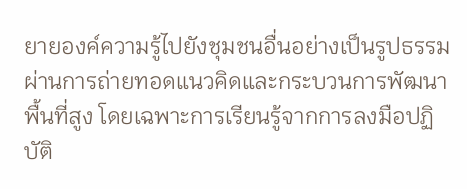ยายองค์ความรู้ไปยังชุมชนอื่นอย่างเป็นรูปธรรม ผ่านการถ่ายทอดแนวคิดและกระบวนการพัฒนาพื้นที่สูง โดยเฉพาะการเรียนรู้จากการลงมือปฏิบัติ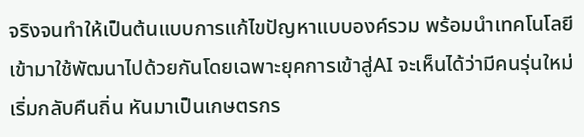จริงจนทำให้เป็นต้นแบบการแก้ไขปัญหาแบบองค์รวม พร้อมนำเทคโนโลยีเข้ามาใช้พัฒนาไปด้วยกันโดยเฉพาะยุคการเข้าสู่AI จะเห็นได้ว่ามีคนรุ่นใหม่เริ่มกลับคืนถิ่น หันมาเป็นเกษตรกร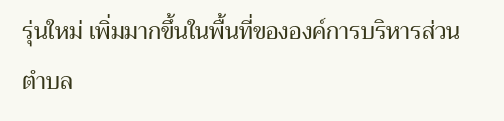รุ่นใหม่ เพิ่มมากขึ้นในพื้นที่ขององค์การบริหารส่วนตำบล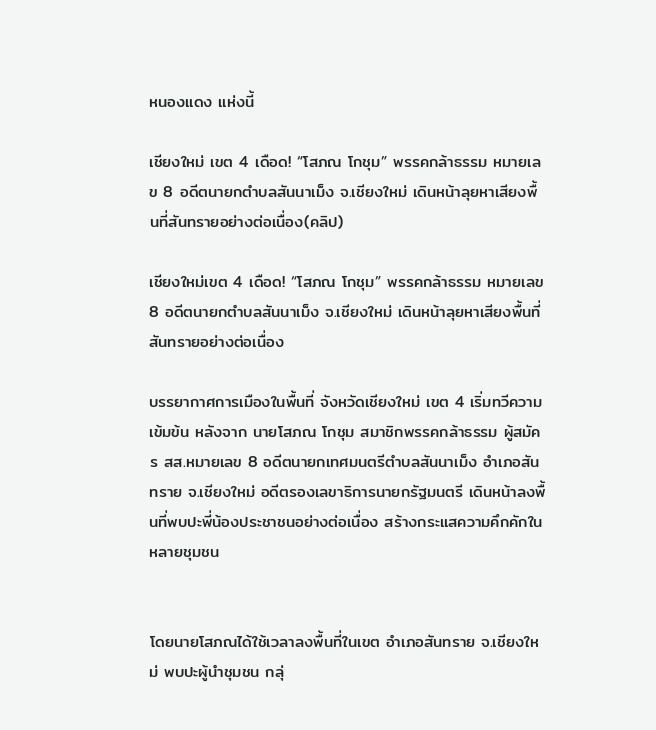หนองแดง แห่งนี้

เชียงใหม่ เขต 4 เดือด! “โสภณ โกชุม” พรรคกล้าธรรม หมายเลข 8 อดีตนายกตำบลสันนาเม็ง จ.เชียงใหม่ เดินหน้าลุยหาเสียงพื้นที่สันทรายอย่างต่อเนื่อง(คลิป)

เชียงใหม่เขต 4 เดือด! “โสภณ โกชุม” พรรคกล้าธรรม หมายเลข 8 อดีตนายกตำบลสันนาเม็ง จ.เชียงใหม่ เดินหน้าลุยหาเสียงพื้นที่สันทรายอย่างต่อเนื่อง

บรรยากาศการเมืองในพื้นที่ จังหวัดเชียงใหม่ เขต 4 เริ่มทวีความเข้มข้น หลังจาก นายโสภณ โกชุม สมาชิกพรรคกล้าธรรม ผู้สมัคร สส.หมายเลข 8 อดีตนายกเทศมนตรีตำบลสันนาเม็ง อำเภอสันทราย จ.เชียงใหม่ อดีตรองเลขาธิการนายกรัฐมนตรี เดินหน้าลงพื้นที่พบปะพี่น้องประชาชนอย่างต่อเนื่อง สร้างกระแสความคึกคักในหลายชุมชน


โดยนายโสภณได้ใช้เวลาลงพื้นที่ในเขต อำเภอสันทราย จ.เชียงใหม่ พบปะผู้นำชุมชน กลุ่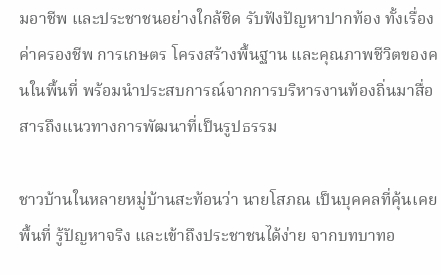มอาชีพ และประชาชนอย่างใกล้ชิด รับฟังปัญหาปากท้อง ทั้งเรื่องค่าครองชีพ การเกษตร โครงสร้างพื้นฐาน และคุณภาพชีวิตของคนในพื้นที่ พร้อมนำประสบการณ์จากการบริหารงานท้องถิ่นมาสื่อสารถึงแนวทางการพัฒนาที่เป็นรูปธรรม

ชาวบ้านในหลายหมู่บ้านสะท้อนว่า นายโสภณ เป็นบุคคลที่คุ้นเคยพื้นที่ รู้ปัญหาจริง และเข้าถึงประชาชนได้ง่าย จากบทบาทอ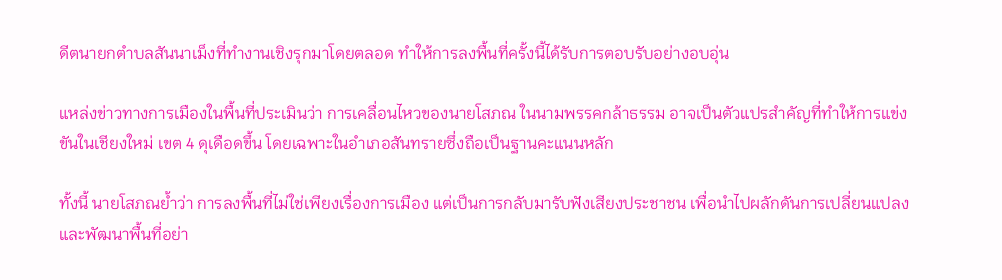ดีตนายกตำบลสันนาเม็งที่ทำงานเชิงรุกมาโดยตลอด ทำให้การลงพื้นที่ครั้งนี้ได้รับการตอบรับอย่างอบอุ่น

แหล่งข่าวทางการเมืองในพื้นที่ประเมินว่า การเคลื่อนไหวของนายโสภณ ในนามพรรคกล้าธรรม อาจเป็นตัวแปรสำคัญที่ทำให้การแข่งขันในเชียงใหม่ เขต 4 ดุเดือดขึ้น โดยเฉพาะในอำเภอสันทรายซึ่งถือเป็นฐานคะแนนหลัก

ทั้งนี้ นายโสภณย้ำว่า การลงพื้นที่ไม่ใช่เพียงเรื่องการเมือง แต่เป็นการกลับมารับฟังเสียงประชาชน เพื่อนำไปผลักดันการเปลี่ยนแปลงและพัฒนาพื้นที่อย่า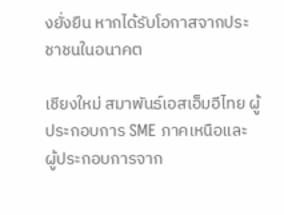งยั่งยืน หากได้รับโอกาสจากประชาชนในอนาคต

เชียงใหม่ สมาพันธ์เอสเอ็มอีไทย ผู้ประกอบการ SME ภาคเหนือและ ผู้ประกอบการจาก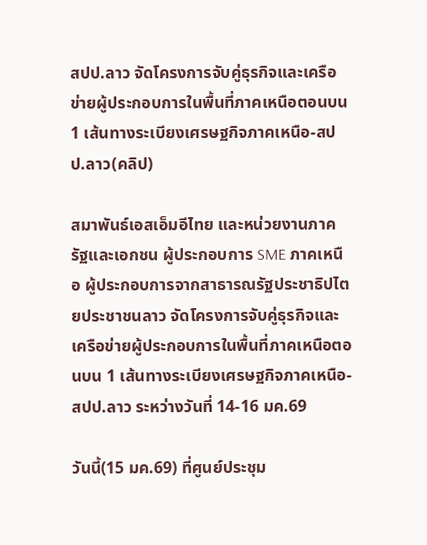สปป.ลาว จัดโครงการจับคู่ธุรกิจและเครือข่ายผู้ประกอบการในพื้นที่ภาคเหนือตอนบน 1 เส้นทางระเบียงเศรษฐกิจภาคเหนือ-สปป.ลาว(คลิป)

สมาพันธ์เอสเอ็มอีไทย และหน่วยงานภาครัฐและเอกชน ผู้ประกอบการ SME ภาคเหนือ ผู้ประกอบการจากสาธารณรัฐประชาธิปไตยประชาชนลาว จัดโครงการจับคู่ธุรกิจและเครือข่ายผู้ประกอบการในพื้นที่ภาคเหนือตอนบน 1 เส้นทางระเบียงเศรษฐกิจภาคเหนือ-สปป.ลาว ระหว่างวันที่ 14-16 มค.69

วันนี้(15 มค.69) ที่ศูนย์ประชุม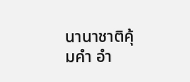นานาชาติคุ้มคำ อำ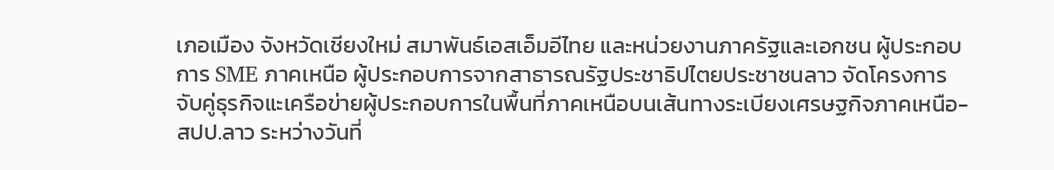เภอเมือง จังหวัดเชียงใหม่ สมาพันธ์เอสเอ็มอีไทย และหน่วยงานภาครัฐและเอกชน ผู้ประกอบการ SME ภาคเหนือ ผู้ประกอบการจากสาธารณรัฐประชาธิปไตยประชาชนลาว จัดโครงการจับคู่ธุรกิจแะเครือข่ายผู้ประกอบการในพื้นที่ภาคเหนือบนเส้นทางระเบียงเศรษฐกิจภาคเหนือ-สปป.ลาว ระหว่างวันที่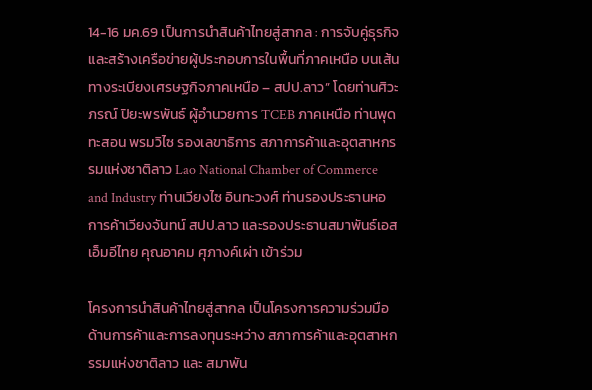14-16 มค.69 เป็นการนำสินค้าไทยสู่สากล : การจับคู่ธุรกิจและสร้างเครือข่ายผู้ประกอบการในพื้นที่ภาคเหนือ บนเส้นทางระเบียงเศรษฐกิจภาคเหนือ – สปป.ลาว” โดยท่านศิวะภรณ์ ปิยะพรพันธ์ ผู้อำนวยการ TCEB ภาคเหนือ ท่านพุดทะสอน พรมวิไซ รองเลขาธิการ สภาการค้าและอุตสาหกรรมแห่งชาติลาว Lao National Chamber of Commerce and Industry ท่านเวียงไซ อินทะวงศ์ ท่านรองประธานหอการค้าเวียงจันทน์ สปป.ลาว และรองประธานสมาพันธ์เอสเอ็มอีไทย คุณอาคม ศุภางค์เผ่า เข้าร่วม

โครงการนำสินค้าไทยสู่สากล เป็นโครงการความร่วมมือด้านการค้าและการลงทุนระหว่าง สภาการค้าและอุตสาหกรรมแห่งชาติลาว และ สมาพัน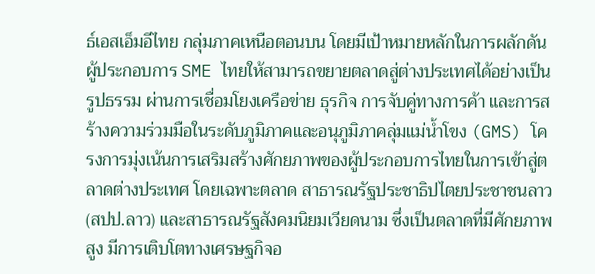ธ์เอสเอ็มอีไทย กลุ่มภาคเหนือตอนบน โดยมีเป้าหมายหลักในการผลักดันผู้ประกอบการ SME ไทยให้สามารถขยายตลาดสู่ต่างประเทศได้อย่างเป็นรูปธรรม ผ่านการเชื่อมโยงเครือข่าย ธุรกิจ การจับคู่ทางการค้า และการสร้างความร่วมมือในระดับภูมิภาคและอนุภูมิภาคลุ่มแม่น้ำโขง (GMS) โครงการมุ่งเน้นการเสริมสร้างศักยภาพของผู้ประกอบการไทยในการเข้าสู่ตลาดต่างประเทศ โดยเฉพาะตลาด สาธารณรัฐประชาธิปไตยประชาชนลาว (สปป.ลาว) และสาธารณรัฐสังคมนิยมเวียดนาม ซึ่งเป็นตลาดที่มีศักยภาพสูง มีการเติบโตทางเศรษฐกิจอ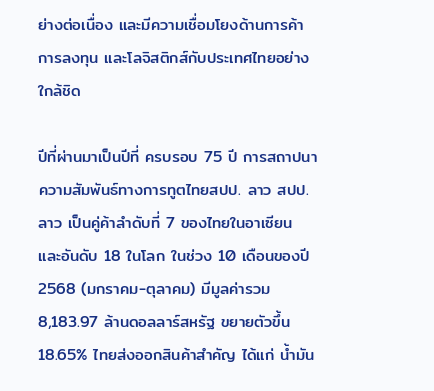ย่างต่อเนื่อง และมีความเชื่อมโยงด้านการค้า การลงทุน และโลจิสติกส์กับประเทศไทยอย่างใกล้ชิด

ปีที่ผ่านมาเป็นปีที่ ครบรอบ 75 ปี การสถาปนาความสัมพันธ์ทางการทูตไทยสปป. ลาว สปป.ลาว เป็นคู่ค้าลำดับที่ 7 ของไทยในอาเซียน และอันดับ 18 ในโลก ในช่วง 10 เดือนของปี 2568 (มกราคม-ตุลาคม) มีมูลค่ารวม 8,183.97 ล้านดอลลาร์สหรัฐ ขยายตัวขึ้น 18.65% ไทยส่งออกสินค้าสำคัญ ได้แก่ น้ำมัน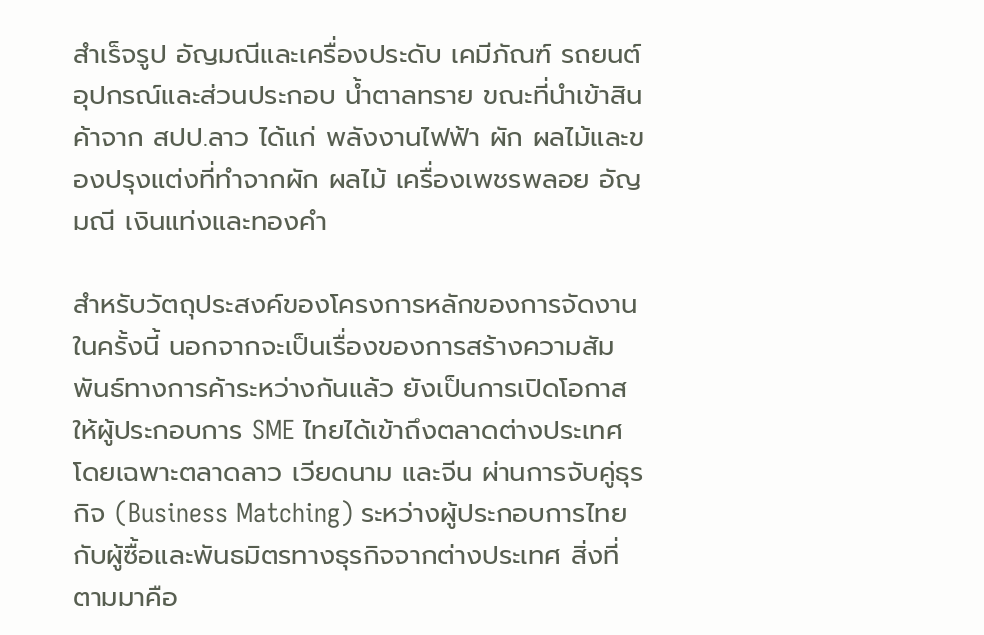สำเร็จรูป อัญมณีและเครื่องประดับ เคมีภัณฑ์ รถยนต์ อุปกรณ์และส่วนประกอบ น้ำตาลทราย ขณะที่นำเข้าสินค้าจาก สปป.ลาว ได้แก่ พลังงานไฟฟ้า ผัก ผลไม้และของปรุงแต่งที่ทำจากผัก ผลไม้ เครื่องเพชรพลอย อัญมณี เงินแท่งและทองคำ

สำหรับวัตถุประสงค์ของโครงการหลักของการจัดงานในครั้งนี้ นอกจากจะเป็นเรื่องของการสร้างความสัมพันธ์ทางการค้าระหว่างกันแล้ว ยังเป็นการเปิดโอกาสให้ผู้ประกอบการ SME ไทยได้เข้าถึงตลาดต่างประเทศ โดยเฉพาะตลาดลาว เวียดนาม และจีน ผ่านการจับคู่ธุรกิจ (Business Matching) ระหว่างผู้ประกอบการไทยกับผู้ซื้อและพันธมิตรทางธุรกิจจากต่างประเทศ สิ่งที่ตามมาคือ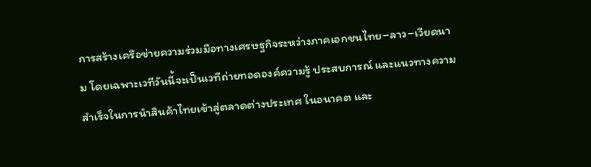การสร้างเครือข่ายความร่วมมือทางเศรษฐกิจระหว่างภาคเอกชนไทย–ลาว–เวียดนาม โดยเฉพาะเวทีวันนี้จะเป็นเวทีถ่ายทอดองค์ความรู้ ประสบการณ์ และแนวทางความสำเร็จในการนำสินค้าไทยเข้าสู่ตลาดต่างประเทศ ในอนาคต และ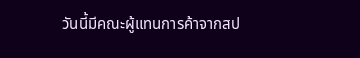วันนี้มีคณะผู้แทนการค้าจากสป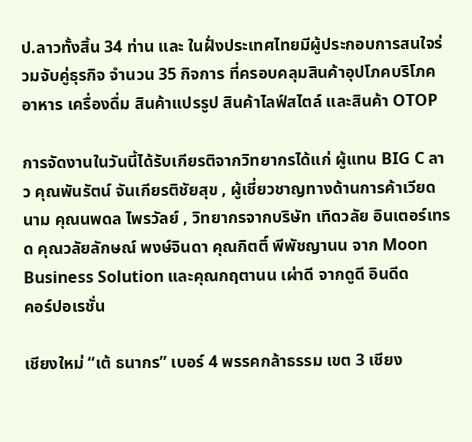ป.ลาวทั้งสิ้น 34 ท่าน และ ในฝั่งประเทศไทยมีผู้ประกอบการสนใจร่วมจับคู่ธุรกิจ จำนวน 35 กิจการ ที่ครอบคลุมสินค้าอุปโภคบริโภค อาหาร เครื่องดื่ม สินค้าแปรรูป สินค้าไลฟ์สไตล์ และสินค้า OTOP

การจัดงานในวันนี้ได้รับเกียรติจากวิทยากรได้แก่ ผู้แทน BIG C ลาว คุณพันรัตน์ จันเกียรติชัยสุข , ผู้เชี่ยวชาญทางด้านการค้าเวียดนาม คุณนพดล ไพรวัลย์ , วิทยากรจากบริษัท เทิดวลัย อินเตอร์เทรด คุณวลัยลักษณ์ พงษ์จินดา คุณกิตติ์ พีพัชญานน จาก Moon Business Solution และคุณกฤตานน เผ่าดี จากดูดี อินดีด
คอร์ปอเรชั่น

เชียงใหม่ “เต้ ธนากร” เบอร์ 4 พรรคกล้าธรรม เขต 3 เชียง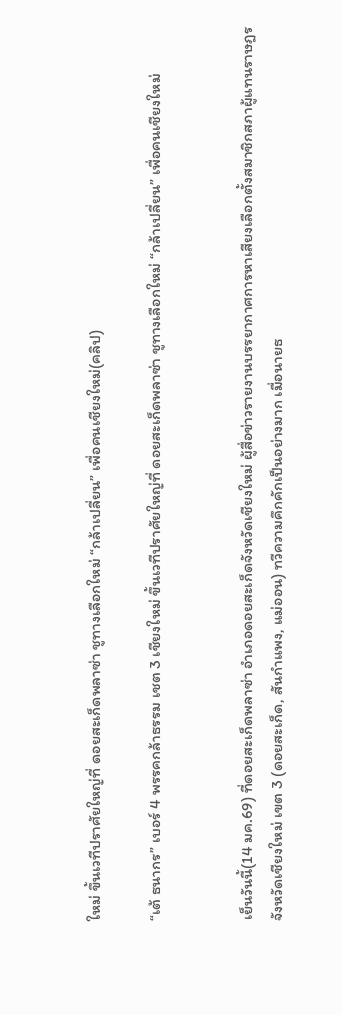ใหม่ ขึ้นเวทีปราศัยใหญ่ที่ ดอยสะเก็ดพลาซ่า ชูทางเลือกใหม่ “กล้าเปลี่ยน” เพื่อคนเชียงใหม่(คลิป)

“เต้ ธนากร” เบอร์ 4 พรรคกล้าธรรม เชต 3 เชียงใหม่ ขึ้นเวทีปราศัยใหญ่ที่ ดอยสะเก็ดพลาซ่า ชูทางเลือกใหม่ “กล้าเปลี่ยน” เพื่อคนเชียงใหม่


เย็นวันนี้(14 มค.69) ที่ดอยสะเก็ดพลาซ่า อำเภอดอยสะเก็ดจังหวัดเชียงใหม่ ผู้สื่อข่าวรายงานบรรยากาศการหาเสียงเลือกตั้งสมาชิกสภาผู้แทนราษฎรจังหวัดเชียงใหม่ เขต 3 (ดอยสะเก็ด, สันกำแพง, แม่ออน) ทวีความคึกคักเป็นอย่างมาก เมื่อนายธ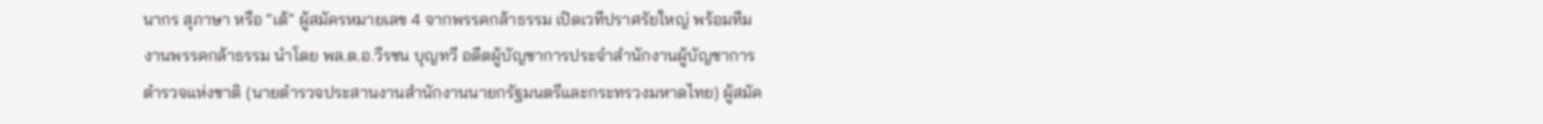นากร สุภาษา หรือ “เต้” ผู้สมัครหมายเลข 4 จากพรรคกล้าธรรม เปิดเวทีปราศรัยใหญ่ พร้อมทีมงานพรรคกล้าธรรม นำโดย พล.ต.อ.วีรชน บุญทวี อดีตผู้บัญชาการประจำสำนักงานผู้บัญชาการตำรวจแห่งชาติ (นายตำรวจประสานงานสำนักงานนายกรัฐมนตรีและกระทรวงมหาดไทย) ผู้สมัค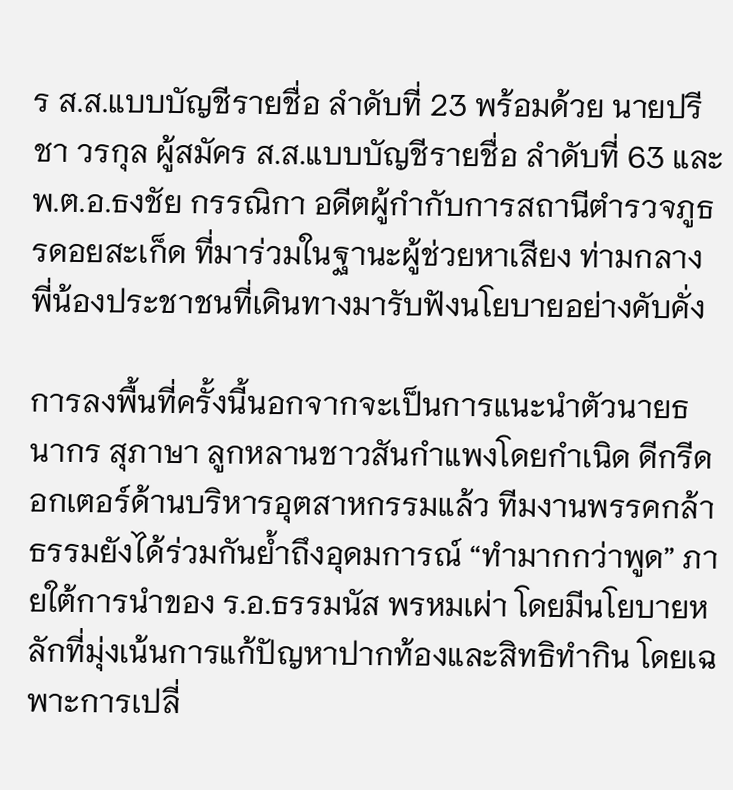ร ส.ส.แบบบัญชีรายชื่อ ลำดับที่ 23 พร้อมด้วย นายปรีชา วรกุล ผู้สมัคร ส.ส.แบบบัญชีรายชื่อ ลำดับที่ 63 และ พ.ต.อ.ธงชัย กรรณิกา อดีตผู้กำกับการสถานีตำรวจภูธรดอยสะเก็ด ที่มาร่วมในฐานะผู้ช่วยหาเสียง ท่ามกลางพี่น้องประชาชนที่เดินทางมารับฟังนโยบายอย่างคับคั่ง

การลงพื้นที่ครั้งนี้นอกจากจะเป็นการแนะนำตัวนายธนากร สุภาษา ลูกหลานชาวสันกำแพงโดยกำเนิด ดีกรีดอกเตอร์ด้านบริหารอุตสาหกรรมแล้ว ทีมงานพรรคกล้าธรรมยังได้ร่วมกันย้ำถึงอุดมการณ์ “ทำมากกว่าพูด” ภายใต้การนำของ ร.อ.ธรรมนัส พรหมเผ่า โดยมีนโยบายหลักที่มุ่งเน้นการแก้ปัญหาปากท้องและสิทธิทำกิน โดยเฉพาะการเปลี่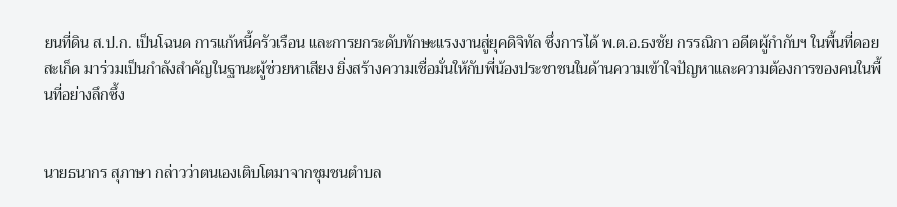ยนที่ดิน ส.ป.ก. เป็นโฉนด การแก้หนี้ครัวเรือน และการยกระดับทักษะแรงงานสู่ยุคดิจิทัล ซึ่งการได้ พ.ต.อ.ธงชัย กรรณิกา อดีตผู้กำกับฯ ในพื้นที่ดอยสะเก็ด มาร่วมเป็นกำลังสำคัญในฐานะผู้ช่วยหาเสียง ยิ่งสร้างความเชื่อมั่นให้กับพี่น้องประชาชนในด้านความเข้าใจปัญหาและความต้องการของคนในพื้นที่อย่างลึกซึ้ง


นายธนากร สุภาษา กล่าวว่าตนเองเติบโตมาจากชุมชนตำบล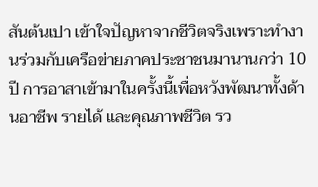สันต้นเปา เข้าใจปัญหาจากชีวิตจริงเพราะทำงานร่วมกับเครือข่ายภาคประชาชนมานานกว่า 10 ปี การอาสาเข้ามาในครั้งนี้เพื่อหวังพัฒนาทั้งด้านอาชีพ รายได้ และคุณภาพชีวิต รว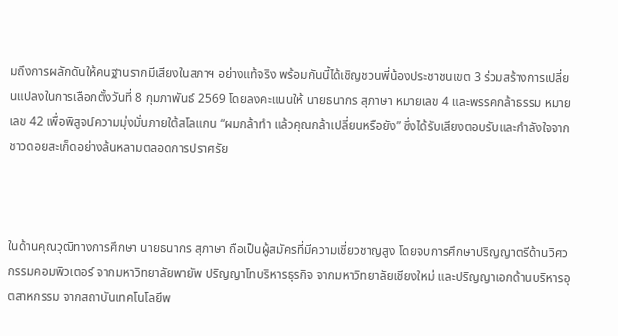มถึงการผลักดันให้คนฐานรากมีเสียงในสภาฯ อย่างแท้จริง พร้อมกันนี้ได้เชิญชวนพี่น้องประชาชนเขต 3 ร่วมสร้างการเปลี่ยนแปลงในการเลือกตั้งวันที่ 8 กุมภาพันธ์ 2569 โดยลงคะแนนให้ นายธนากร สุภาษา หมายเลข 4 และพรรคกล้าธรรม หมายเลข 42 เพื่อพิสูจน์ความมุ่งมั่นภายใต้สโลแกน “ผมกล้าทำ แล้วคุณกล้าเปลี่ยนหรือยัง” ซึ่งได้รับเสียงตอบรับและกำลังใจจากชาวดอยสะเก็ดอย่างล้นหลามตลอดการปราศรัย



ในด้านคุณวุฒิทางการศึกษา นายธนากร สุภาษา ถือเป็นผู้สมัครที่มีความเชี่ยวชาญสูง โดยจบการศึกษาปริญญาตรีด้านวิศวกรรมคอมพิวเตอร์ จากมหาวิทยาลัยพายัพ ปริญญาโทบริหารธุรกิจ จากมหาวิทยาลัยเชียงใหม่ และปริญญาเอกด้านบริหารอุตสาหกรรม จากสถาบันเทคโนโลยีพ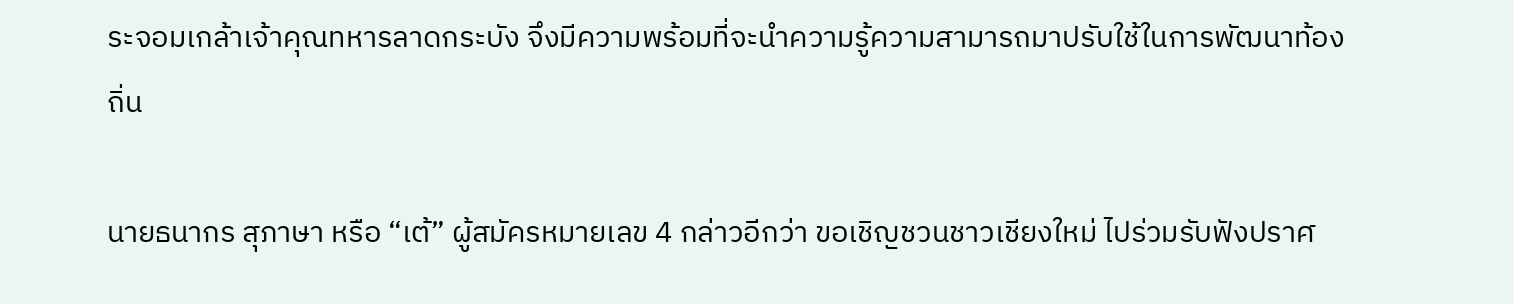ระจอมเกล้าเจ้าคุณทหารลาดกระบัง จึงมีความพร้อมที่จะนำความรู้ความสามารถมาปรับใช้ในการพัฒนาท้องถิ่น

นายธนากร สุภาษา หรือ “เต้” ผู้สมัครหมายเลข 4 กล่าวอีกว่า ขอเชิญชวนชาวเชียงใหม่ ไปร่วมรับฟังปราศ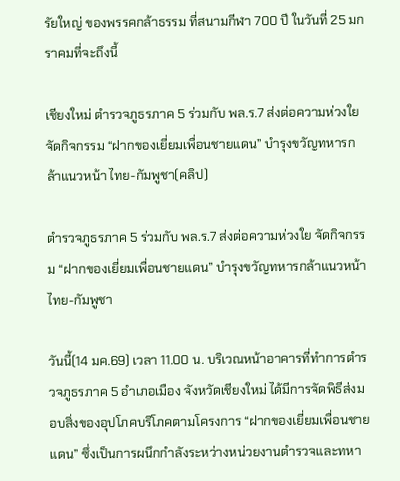รัยใหญ่ ของพรรคกล้าธรรม ที่สนามกีฬา 700 ปี ในวันที่ 25 มกราคมที่จะถึงนี้

เชียงใหม่ ตำรวจภูธรภาค 5 ร่วมกับ พล.ร.7 ส่งต่อความห่วงใย จัดกิจกรรม “ฝากของเยี่ยมเพื่อนชายแดน” บำรุงขวัญทหารกล้าแนวหน้า ไทย-กัมพูชา(คลิป)

ตำรวจภูธรภาค 5 ร่วมกับ พล.ร.7 ส่งต่อความห่วงใย จัดกิจกรรม “ฝากของเยี่ยมเพื่อนชายแดน” บำรุงขวัญทหารกล้าแนวหน้า ไทย-กัมพูชา

วันนี้(14 มค.69) เวลา 11.00 น. บริเวณหน้าอาคารที่ทำการตำรวจภูธรภาค 5 อำเภอเมือง จังหวัดเชียงใหม่ ได้มีการจัดพิธีส่งมอบสิ่งของอุปโภคบริโภคตามโครงการ “ฝากของเยี่ยมเพื่อนชายแดน” ซึ่งเป็นการผนึกกำลังระหว่างหน่วยงานตำรวจและทหา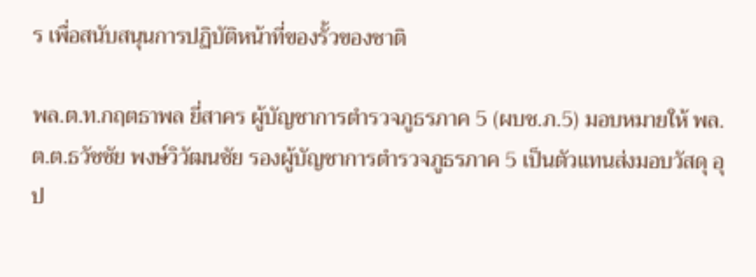ร เพื่อสนับสนุนการปฏิบัติหน้าที่ของรั้วของชาติ

พล.ต.ท.กฤตธาพล ยี่สาคร ผู้บัญชาการตำรวจภูธรภาค 5 (ผบช.ภ.5) มอบหมายให้ พล.ต.ต.ธวัชชัย พงษ์วิวัฒนชัย รองผู้บัญชาการตำรวจภูธรภาค 5 เป็นตัวแทนส่งมอบวัสดุ อุป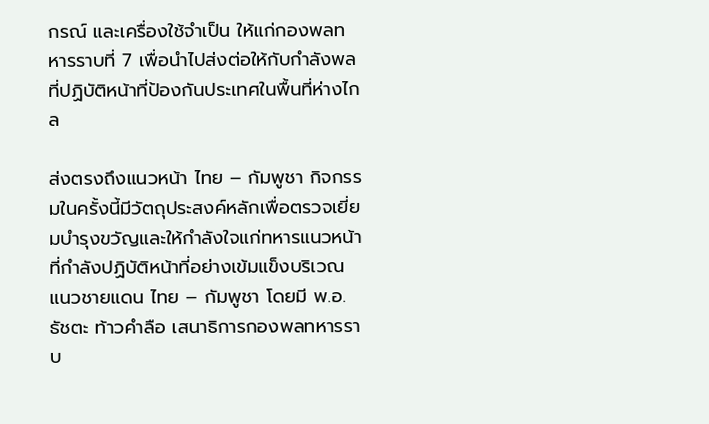กรณ์ และเครื่องใช้จำเป็น ให้แก่กองพลทหารราบที่ 7 เพื่อนำไปส่งต่อให้กับกำลังพลที่ปฏิบัติหน้าที่ป้องกันประเทศในพื้นที่ห่างไกล

ส่งตรงถึงแนวหน้า ไทย – กัมพูชา กิจกรรมในครั้งนี้มีวัตถุประสงค์หลักเพื่อตรวจเยี่ยมบำรุงขวัญและให้กำลังใจแก่ทหารแนวหน้าที่กำลังปฏิบัติหน้าที่อย่างเข้มแข็งบริเวณแนวชายแดน ไทย – กัมพูชา โดยมี พ.อ.ธัชตะ ท้าวคำลือ เสนาธิการกองพลทหารราบ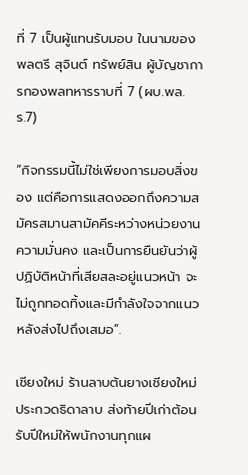ที่ 7 เป็นผู้แทนรับมอบ ในนามของ พลตรี สุจินต์ ทรัพย์สิน ผู้บัญชาการกองพลทหารราบที่ 7 (ผบ.พล.ร.7)

“กิจกรรมนี้ไม่ใช่เพียงการมอบสิ่งของ แต่คือการแสดงออกถึงความสมัครสมานสามัคคีระหว่างหน่วยงานความมั่นคง และเป็นการยืนยันว่าผู้ปฏิบัติหน้าที่เสียสละอยู่แนวหน้า จะไม่ถูกทอดทิ้งและมีกำลังใจจากแนวหลังส่งไปถึงเสมอ”.

เชียงใหม่ ร้านลาบต้นยางเชียงใหม่ ประกวดธิดาลาบ ส่งท้ายปีเก่าต้อนรับปีใหม่ให้พนักงานทุกแผ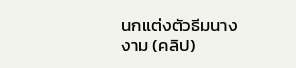นกแต่งตัวธีมนางงาม (คลิป)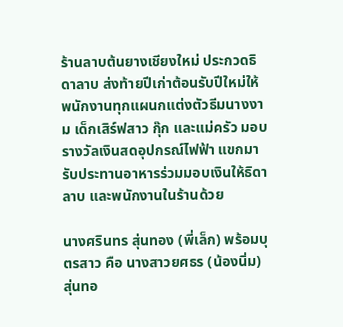ร้านลาบต้นยางเชียงใหม่ ประกวดธิดาลาบ ส่งท้ายปีเก่าต้อนรับปีใหม่ให้พนักงานทุกแผนกแต่งตัวธีมนางงาม เด็กเสิร์ฟสาว กุ๊ก และแม่ครัว มอบรางวัลเงินสดอุปกรณ์ไฟฟ้า แขกมารับประทานอาหารร่วมมอบเงินให้ธิดาลาบ และพนักงานในร้านด้วย

นางศรินทร สุ่นทอง (พี่เล็ก) พร้อมบุตรสาว คือ นางสาวยศธร (น้องนิ่ม) สุ่นทอ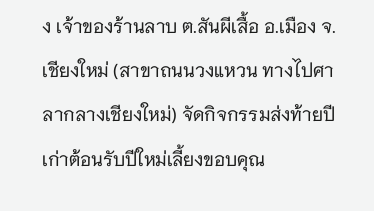ง เจ้าของร้านลาบ ต.สันผีเสื้อ อ.เมือง จ.เชียงใหม่ (สาขาถนนวงแหวน ทางไปศาลากลางเชียงใหม่) จัดกิจกรรมส่งท้ายปีเก่าต้อนรับปีใหม่เลี้ยงขอบคุณ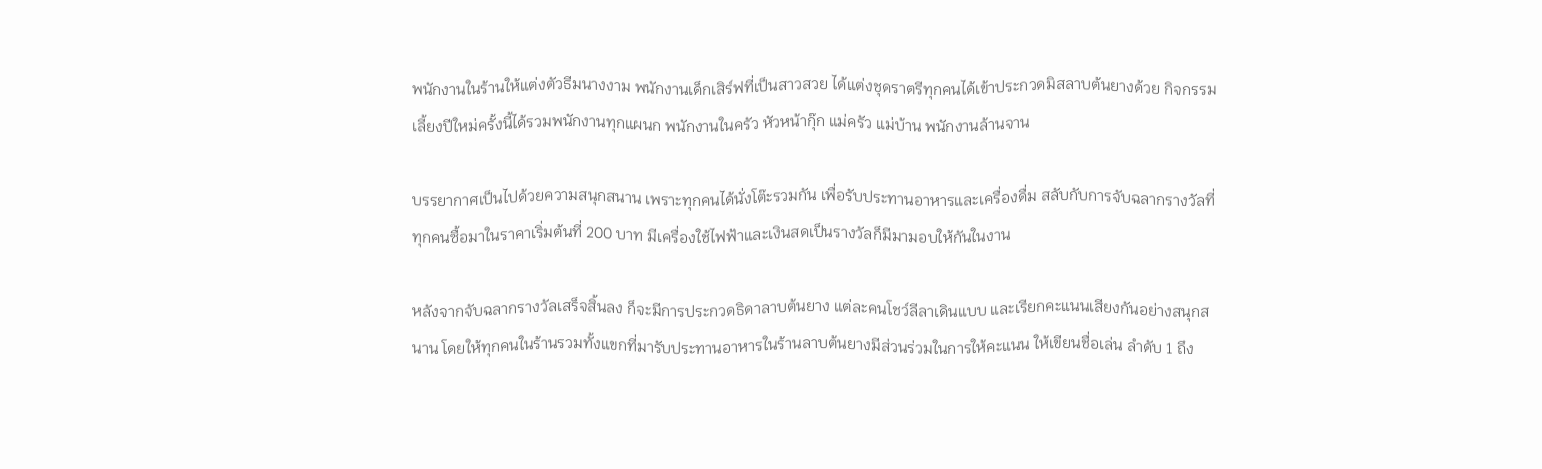พนักงานในร้านให้แต่งตัวธีมนางงาม พนักงานเด็กเสิร์ฟที่เป็นสาวสวย ได้แต่งชุดราตรีทุกคนได้เข้าประกวดมิสลาบต้นยางด้วย กิจกรรมเลี้ยงปีใหม่ครั้งนี้ได้รวมพนักงานทุกแผนก พนักงานในครัว หัวหน้ากุ๊ก แม่ครัว แม่บ้าน พนักงานล้านจาน

บรรยากาศเป็นไปด้วยความสนุกสนาน เพราะทุกคนได้นั่งโต๊ะรวมกัน เพื่อรับประทานอาหารและเครื่องดื่ม สลับกับการจับฉลากรางวัลที่ทุกคนซื้อมาในราคาเริ่มต้นที่ 200 บาท มีเครื่องใช้ไฟฟ้าและเงินสดเป็นรางวัลก็มีมามอบให้กันในงาน

หลังจากจับฉลากรางวัลเสร็จสิ้นลง ก็จะมีการประกวดธิดาลาบต้นยาง แต่ละคนโชว์ลีลาเดินแบบ และเรียกคะแนนเสียงกันอย่างสนุกสนาน โดยให้ทุกคนในร้านรวมทั้งแขกที่มารับประทานอาหารในร้านลาบต้นยางมีส่วนร่วมในการให้คะแนน ให้เขียนชื่อเล่น ลำดับ 1 ถึง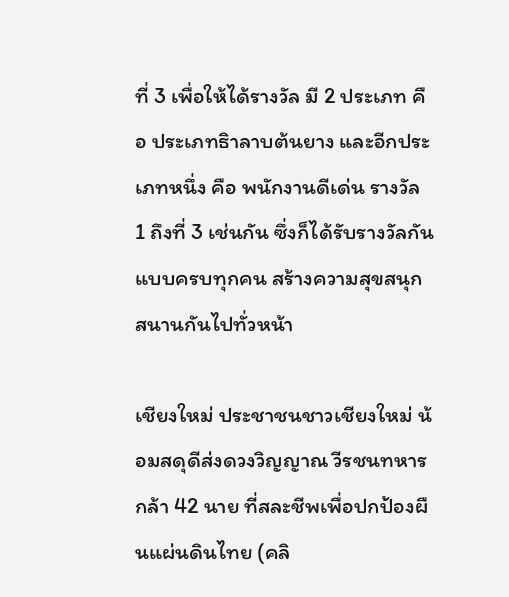ที่ 3 เพื่อให้ได้รางวัล มี 2 ประเภท คือ ประเภทธิาลาบต้นยาง และอีกประเภทหนึ่ง คือ พนักงานดีเด่น รางวัล 1 ถึงที่ 3 เช่นกัน ซึ่งก็ได้รับรางวัลกันแบบครบทุกคน สร้างความสุขสนุกสนานกันไปทั่วหน้า

เชียงใหม่ ประชาชนชาวเชียงใหม่ น้อมสดุดีส่งดวงวิญญาณ วีรชนทหารกล้า 42 นาย ที่สละชีพเพื่อปกป้องผืนแผ่นดินไทย (คลิ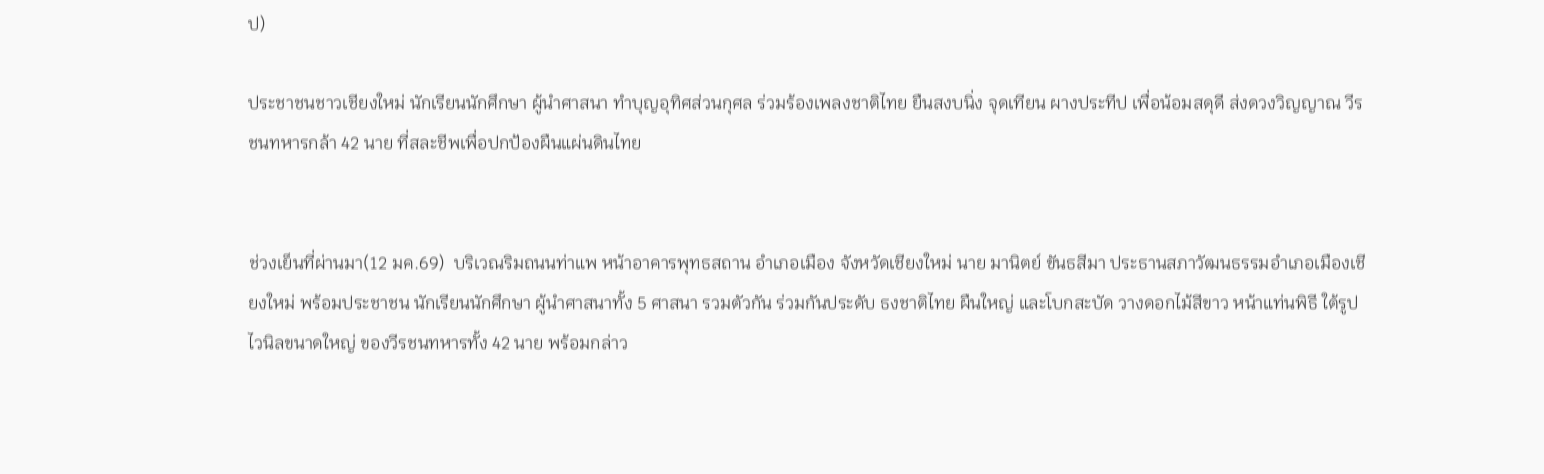ป)

ประชาชนชาวเชียงใหม่ นักเรียนนักศึกษา ผู้นำศาสนา ทำบุญอุทิศส่วนกุศล ร่วมร้องเพลงชาติไทย ยืนสงบนิ่ง จุดเทียน ผางประทีป เพื่อน้อมสดุดี ส่งดวงวิญญาณ วีรชนทหารกล้า 42 นาย ที่สละชีพเพื่อปกป้องผืนแผ่นดินไทย


ช่วงเย็นที่ผ่านมา(12 มค.69)  บริเวณริมถนนท่าแพ หน้าอาคารพุทธสถาน อำเภอเมือง จังหวัดเชียงใหม่ นาย มานิตย์ ขันธสีมา ประธานสภาวัฒนธรรมอำเภอเมืองเชียงใหม่ พร้อมประชาชน นักเรียนนักศึกษา ผู้นำศาสนาทั้ง 5 ศาสนา รวมตัวกัน ร่วมกันประดับ ธงชาติไทย ผืนใหญ่ และโบกสะบัด วางดอกไม้สีขาว หน้าแท่นพิธี ใต้รูปไวนิลขนาดใหญ่ ของวีรชนทหารทั้ง 42 นาย พร้อมกล่าว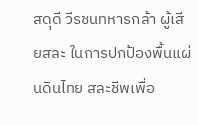สดุดี วีรชนทหารกล้า ผู้เสียสละ ในการปกป้องพื้นแผ่นดินไทย สละชีพเพื่อ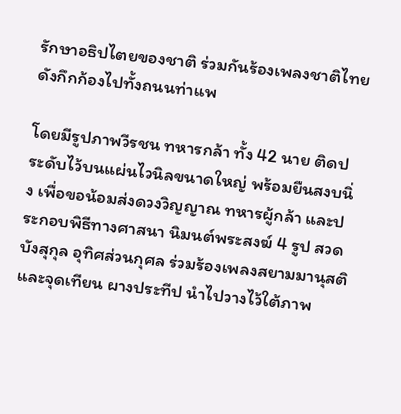รักษาอธิปไตยของชาติ ร่วมกันร้องเพลงชาติไทย ดังกึกก้องไปทั้งถนนท่าแพ

โดยมีรูปภาพวีรชน ทหารกล้า ทั้ง 42 นาย ติดประดับไว้บนแผ่นไวนิลขนาดใหญ่ พร้อมยืนสงบนิ่ง เพื่อขอน้อมส่งดวงวิญญาณ ทหารผู้กล้า และประกอบพิธีทางศาสนา นิมนต์พระสงฆ์ 4 รูป สวดบังสุกุล อุทิศส่วนกุศล ร่วมร้องเพลงสยามมานุสติ และจุดเทียน ผางประทีป นำไปวางไว้ใต้ภาพ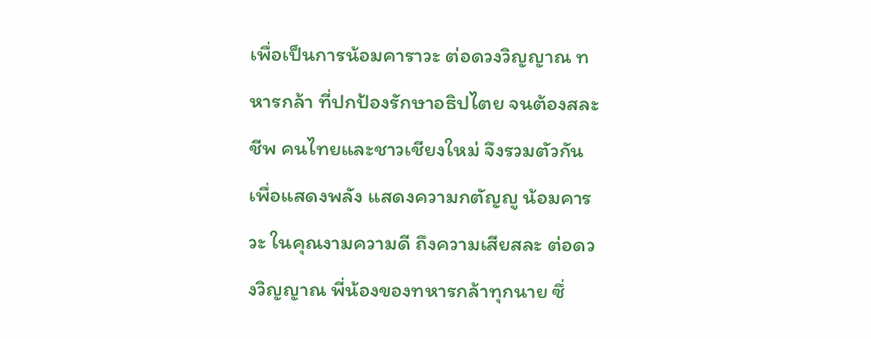เพื่อเป็นการน้อมคาราวะ ต่อดวงวิญญาณ ทหารกล้า ที่ปกป้องรักษาอธิปไตย จนต้องสละชีพ คนไทยและชาวเชียงใหม่ จึงรวมตัวกัน เพื่อแสดงพลัง แสดงความกตัญญู น้อมคารวะ ในคุณงามความดี ถึงความเสียสละ ต่อดวงวิญญาณ พี่น้องของทหารกล้าทุกนาย ซึ่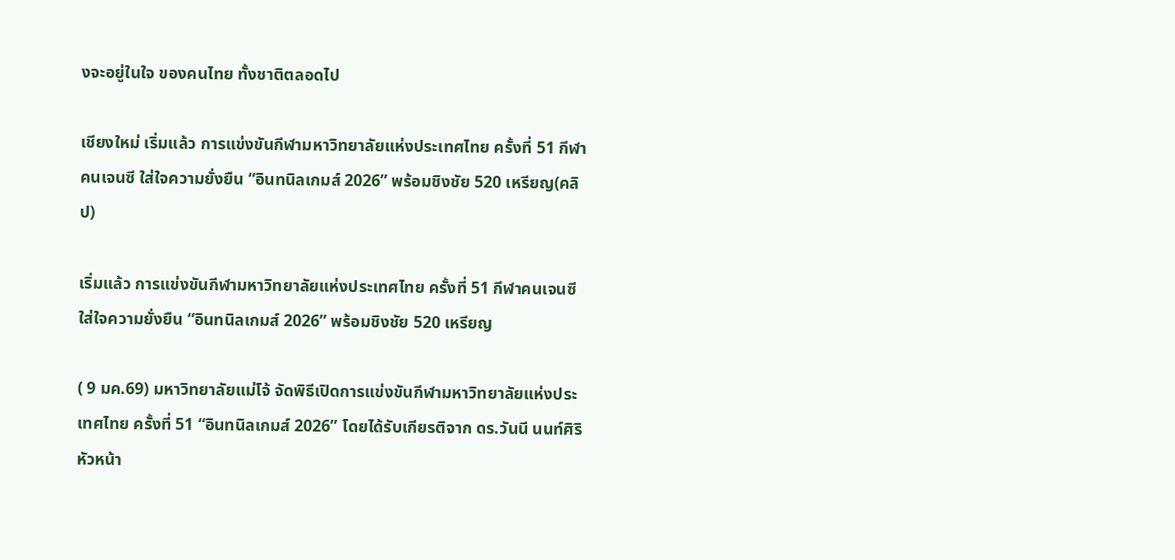งจะอยู่ในใจ ของคนไทย ทั้งชาติตลอดไป

เชียงใหม่ เริ่มแล้ว การแข่งขันกีฬามหาวิทยาลัยแห่งประเทศไทย ครั้งที่ 51 กีฬาคนเจนซี ใส่ใจความยั่งยืน “อินทนิลเกมส์ 2026” พร้อมชิงชัย 520 เหรียญ(คลิป)

เริ่มแล้ว การแข่งขันกีฬามหาวิทยาลัยแห่งประเทศไทย ครั้งที่ 51 กีฬาคนเจนซี ใส่ใจความยั่งยืน “อินทนิลเกมส์ 2026” พร้อมชิงชัย 520 เหรียญ

( 9 มค.69) มหาวิทยาลัยแม่โจ้ จัดพิธีเปิดการแข่งขันกีฬามหาวิทยาลัยแห่งประเทศไทย ครั้งที่ 51 “อินทนิลเกมส์ 2026” โดยได้รับเกียรติจาก ดร.วันนี นนท์ศิริ หัวหน้า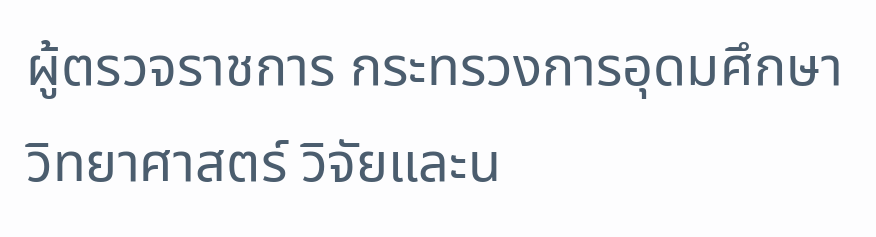ผู้ตรวจราชการ กระทรวงการอุดมศึกษา วิทยาศาสตร์ วิจัยและน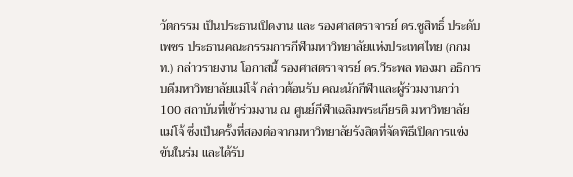วัตกรรม เป็นประธานเปิดงาน และ รองศาสตราจารย์ ดร.ชูสิทธิ์ ประดับเพชร ประธานคณะกรรมการกีฬามหาวิทยาลัยแห่งประเทศไทย (กกมท.) กล่าวรายงาน โอกาสนี้ รองศาสตราจารย์ ดร.วีระพล ทองมา อธิการบดีมหาวิทยาลัยแม่โจ้ กล่าวต้อนรับ คณะนักกีฬาและผู้ร่วมงานกว่า 100 สถาบันที่เข้าร่วมงาน ณ ศูนย์กีฬาเฉลิมพระเกียรติ มหาวิทยาลัยแม่โจ้ ซึ่งเป็นครั้งที่สองต่อจากมหาวิทยาลัยรังสิตที่จัดพิธีเปิดการแข่งขันในร่ม และได้รับ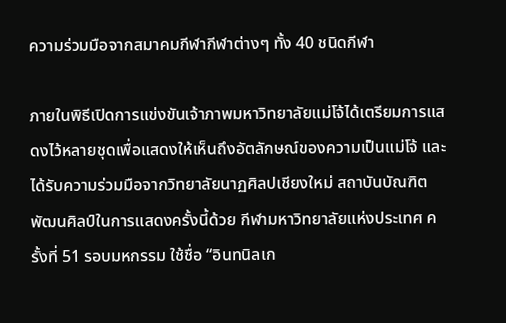ความร่วมมือจากสมาคมกีฬากีฬาต่างๆ ทั้ง 40 ชนิดกีฬา

ภายในพิธีเปิดการแข่งขันเจ้าภาพมหาวิทยาลัยแม่โจ้ได้เตรียมการแสดงไว้หลายชุดเพื่อแสดงให้เห็นถึงอัตลักษณ์ของความเป็นแม่โจ้ และได้รับความร่วมมือจากวิทยาลัยนาฏศิลปเชียงใหม่ สถาบันบัณฑิตพัฒนศิลป์ในการแสดงครั้งนี้ด้วย กีฬามหาวิทยาลัยแห่งประเทศ ครั้งที่ 51 รอบมหกรรม ใช้ชื่อ “อินทนิลเก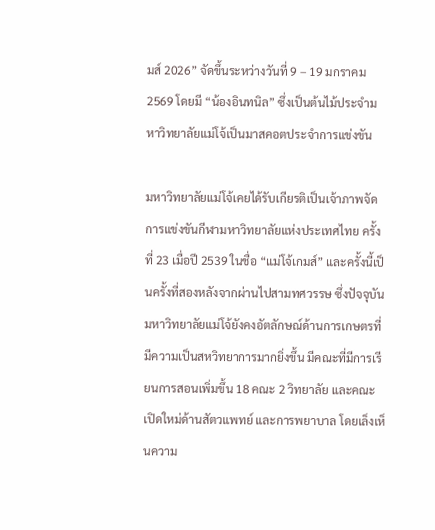มส์ 2026” จัดขึ้นระหว่างวันที่ 9 – 19 มกราคม 2569 โดยมี “น้องอินทนิล” ซึ่งเป็นต้นไม้ประจำมหาวิทยาลัยแม่โจ้เป็นมาสคอตประจำการแข่งขัน

มหาวิทยาลัยแม่โจ้เคยได้รับเกียรติเป็นเจ้าภาพจัดการแข่งขันกีฬามหาวิทยาลัยแห่งประเทศไทย ครั้งที่ 23 เมื่อปี 2539 ในชื่อ “แม่โจ้เกมส์” และครั้งนี้เป็นครั้งที่สองหลังจากผ่านไปสามทศวรรษ ซึ่งปัจจุบันมหาวิทยาลัยแม่โจ้ยังคงอัตลักษณ์ด้านการเกษตรที่มีความเป็นสหวิทยาการมากยิ่งขึ้น มีคณะที่มีการเรียนการสอนเพิ่มขึ้น 18 คณะ 2 วิทยาลัย และคณะเปิดใหม่ด้านสัตวแพทย์ และการพยาบาล โดยเล็งเห็นความ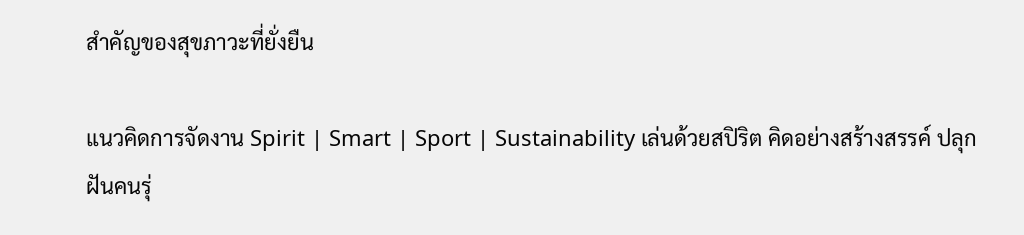สำคัญของสุขภาวะที่ยั่งยืน

แนวคิดการจัดงาน Spirit | Smart | Sport | Sustainability เล่นด้วยสปิริต คิดอย่างสร้างสรรค์ ปลุกฝันคนรุ่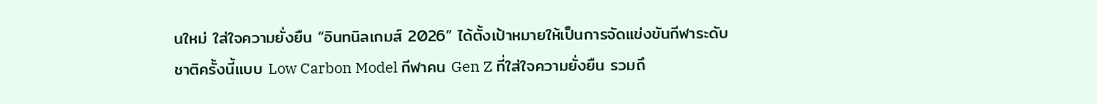นใหม่ ใส่ใจความยั่งยืน “อินทนิลเกมส์ 2026” ได้ตั้งเป้าหมายให้เป็นการจัดแข่งขันกีฬาระดับชาติครั้งนี้แบบ Low Carbon Model กีฬาคน Gen Z ที่ใส่ใจความยั่งยืน รวมถึ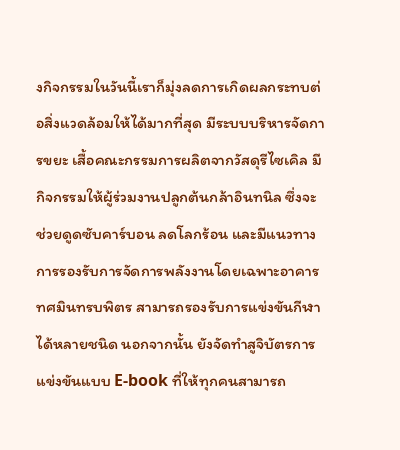งกิจกรรมในวันนี้เราก็มุ่งลดการเกิดผลกระทบต่อสิ่งแวดล้อมให้ได้มากที่สุด มีระบบบริหารจัดการขยะ เสื้อคณะกรรมการผลิตจากวัสดุรีไซเคิล มีกิจกรรมให้ผู้ร่วมงานปลูกต้นกล้าอินทนิล ซึ่งจะช่วยดูดซับคาร์บอน ลดโลกร้อน และมีแนวทางการรองรับการจัดการพลังงานโดยเฉพาะอาคารทศมินทรบพิตร สามารถรองรับการแข่งขันกีฬาได้หลายชนิด นอกจากนั้น ยังจัดทำสูจิบัตรการแข่งขันแบบ E-book ที่ให้ทุกคนสามารถ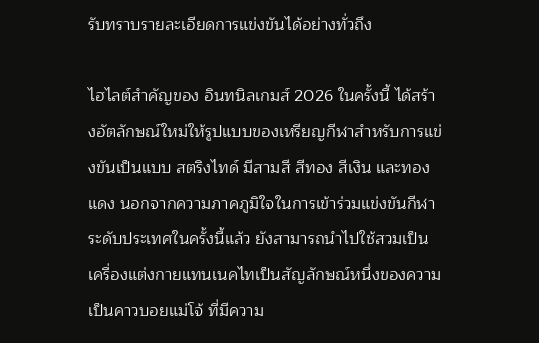รับทราบรายละเอียดการแข่งขันได้อย่างทั่วถึง

ไฮไลต์สำคัญของ อินทนิลเกมส์ 2026 ในครั้งนี้ ได้สร้างอัตลักษณ์ใหม่ให้รูปแบบของเหรียญกีฬาสำหรับการแข่งขันเป็นแบบ สตริงไทด์ มีสามสี สีทอง สีเงิน และทองแดง นอกจากความภาคภูมิใจในการเข้าร่วมแข่งขันกีฬาระดับประเทศในครั้งนี้แล้ว ยังสามารถนำไปใช้สวมเป็นเครื่องแต่งกายแทนเนคไทเป็นสัญลักษณ์หนึ่งของความเป็นคาวบอยแม่โจ้ ที่มีความ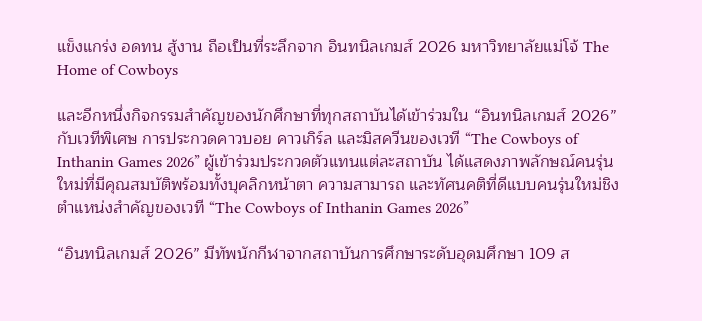แข็งแกร่ง อดทน สู้งาน ถือเป็นที่ระลึกจาก อินทนิลเกมส์ 2026 มหาวิทยาลัยแม่โจ้ The Home of Cowboys

และอีกหนึ่งกิจกรรมสำคัญของนักศึกษาที่ทุกสถาบันได้เข้าร่วมใน “อินทนิลเกมส์ 2026” กับเวทีพิเศษ การประกวดคาวบอย คาวเกิร์ล และมิสควีนของเวที “The Cowboys of Inthanin Games 2026” ผู้เข้าร่วมประกวดตัวแทนแต่ละสถาบัน ได้แสดงภาพลักษณ์คนรุ่นใหม่ที่มีคุณสมบัติพร้อมทั้งบุคลิกหน้าตา ความสามารถ และทัศนคติที่ดีแบบคนรุ่นใหม่ชิงตำแหน่งสำคัญของเวที “The Cowboys of Inthanin Games 2026”

“อินทนิลเกมส์ 2026” มีทัพนักกีฬาจากสถาบันการศึกษาระดับอุดมศึกษา 109 ส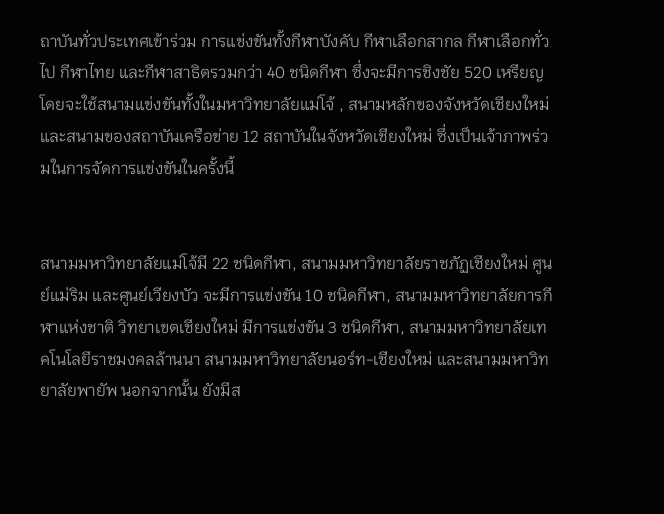ถาบันทั่วประเทศเข้าร่วม การแข่งขันทั้งกีฬาบังคับ กีฬาเลือกสากล กีฬาเลือกทั่วไป กีฬาไทย และกีฬาสาธิตรวมกว่า 40 ชนิดกีฬา ซึ่งจะมีการชิงชัย 520 เหรียญ โดยจะใช้สนามแข่งขันทั้งในมหาวิทยาลัยแม่โจ้ , สนามหลักของจังหวัดเชียงใหม่ และสนามของสถาบันเครือข่าย 12 สถาบันในจังหวัดเชียงใหม่ ซึ่งเป็นเจ้าภาพร่วมในการจัดการแข่งขันในครั้งนี้


สนามมหาวิทยาลัยแม่โจ้มี 22 ชนิดกีฬา, สนามมหาวิทยาลัยราชภัฏเชียงใหม่ ศูนย์แม่ริม และศูนย์เวียงบัว จะมีการแข่งขัน 10 ชนิดกีฬา, สนามมหาวิทยาลัยการกีฬาแห่งชาติ วิทยาเขตเชียงใหม่ มีการแข่งขัน 3 ชนิดกีฬา, สนามมหาวิทยาลัยเทคโนโลยีราชมงคลล้านนา สนามมหาวิทยาลัยนอร์ท-เชียงใหม่ และสนามมหาวิทยาลัยพายัพ นอกจากนั้น ยังมีส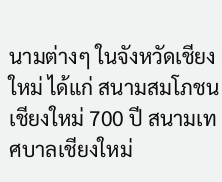นามต่างๆ ในจังหวัดเชียงใหม่ ได้แก่ สนามสมโภชนเชียงใหม่ 700 ปี สนามเทศบาลเชียงใหม่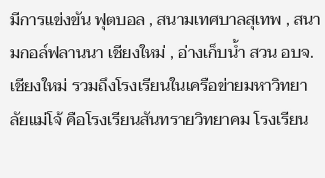มีการแข่งขัน ฟุตบอล , สนามเทศบาลสุเทพ , สนามกอล์ฟลานนา เชียงใหม่ , อ่างเก็บน้ำ สวน อบจ.เชียงใหม่ รวมถึงโรงเรียนในเครือข่ายมหาวิทยาลัยแม่โจ้ คือโรงเรียนสันทรายวิทยาคม โรงเรียน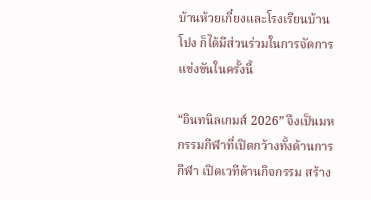บ้านห้วยเกี๋ยงและโรงเรียนบ้านโปง ก็ได้มีส่วนร่วมในการจัดการแข่งขันในครั้งนี้

“อินทนิลเกมส์ 2026” จึงเป็นมหกรรมกีฬาที่เปิดกว้างทั้งด้านการกีฬา เปิดเวทีด้านกิจกรรม สร้าง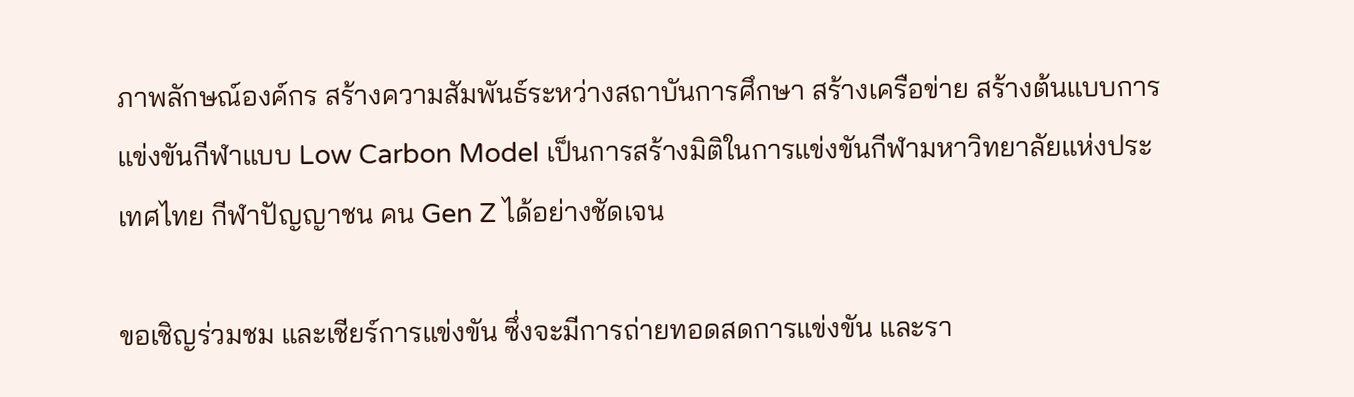ภาพลักษณ์องค์กร สร้างความสัมพันธ์ระหว่างสถาบันการศึกษา สร้างเครือข่าย สร้างต้นแบบการแข่งขันกีฬาแบบ Low Carbon Model เป็นการสร้างมิติในการแข่งขันกีฬามหาวิทยาลัยแห่งประเทศไทย กีฬาปัญญาชน คน Gen Z ได้อย่างชัดเจน

ขอเชิญร่วมชม และเชียร์การแข่งขัน ซึ่งจะมีการถ่ายทอดสดการแข่งขัน และรา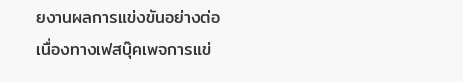ยงานผลการแข่งขันอย่างต่อเนื่องทางเฟสบุ๊คเพจการแข่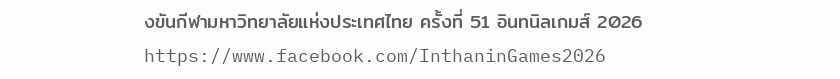งขันกีฬามหาวิทยาลัยแห่งประเทศไทย ครั้งที่ 51 อินทนิลเกมส์ 2026 https://www.facebook.com/InthaninGames2026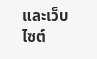และเว็บไซต์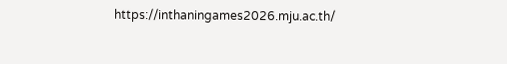https://inthaningames2026.mju.ac.th/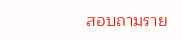สอบถามราย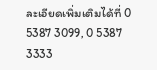ละเอียดเพิ่มเติมได้ที่ 0 5387 3099, 0 5387 3333